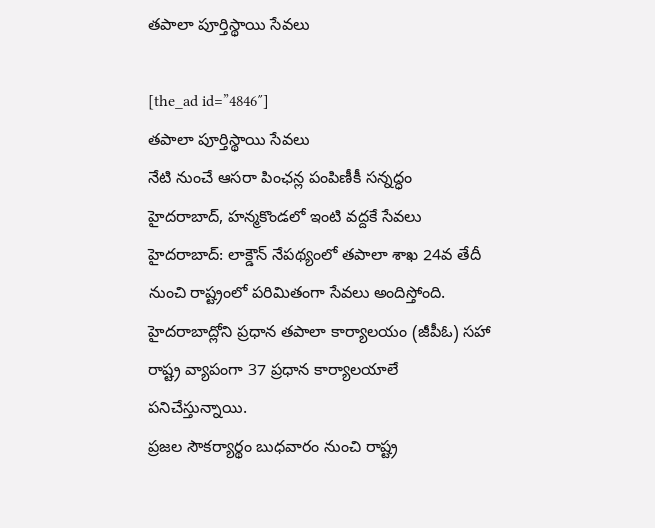తపాలా పూర్తిస్థాయి సేవలు

[the_ad id=”4846″]
తపాలా పూర్తిస్థాయి సేవలు
నేటి నుంచే ఆసరా పింఛన్ల పంపిణీకీ సన్నద్ధం
హైదరాబాద్, హన్మకొండలో ఇంటి వద్దకే సేవలు
హైదరాబాద్: లాక్డౌన్ నేపథ్యంలో తపాలా శాఖ 24వ తేదీ నుంచి రాష్ట్రంలో పరిమితంగా సేవలు అందిస్తోంది. హైదరాబాద్లోని ప్రధాన తపాలా కార్యాలయం (జీపీఓ) సహా రాష్ట్ర వ్యాపంగా 37 ప్రధాన కార్యాలయాలే పనిచేస్తున్నాయి.
ప్రజల సౌకర్యార్థం బుధవారం నుంచి రాష్ట్ర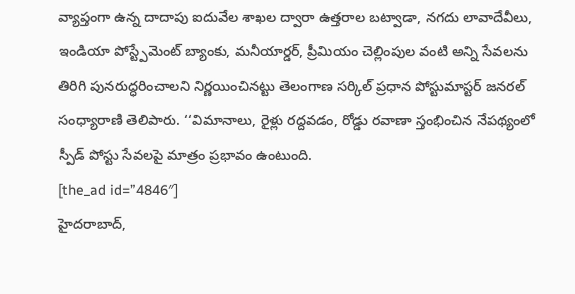వ్యాప్తంగా ఉన్న దాదాపు ఐదువేల శాఖల ద్వారా ఉత్తరాల బట్వాడా, నగదు లావాదేవీలు, ఇండియా పోస్ట్పేమెంట్ బ్యాంకు, మనీయార్డర్, ప్రీమియం చెల్లింపుల వంటి అన్ని సేవలను తిరిగి పునరుద్ధరించాలని నిర్ణయించినట్టు తెలంగాణ సర్కిల్ ప్రధాన పోస్టుమాస్టర్ జనరల్ సంధ్యారాణి తెలిపారు. ‘‘విమానాలు, రైళ్లు రద్దవడం, రోడ్డు రవాణా స్తంభించిన నేపథ్యంలో స్పీడ్ పోస్టు సేవలపై మాత్రం ప్రభావం ఉంటుంది.
[the_ad id=”4846″]
హైదరాబాద్,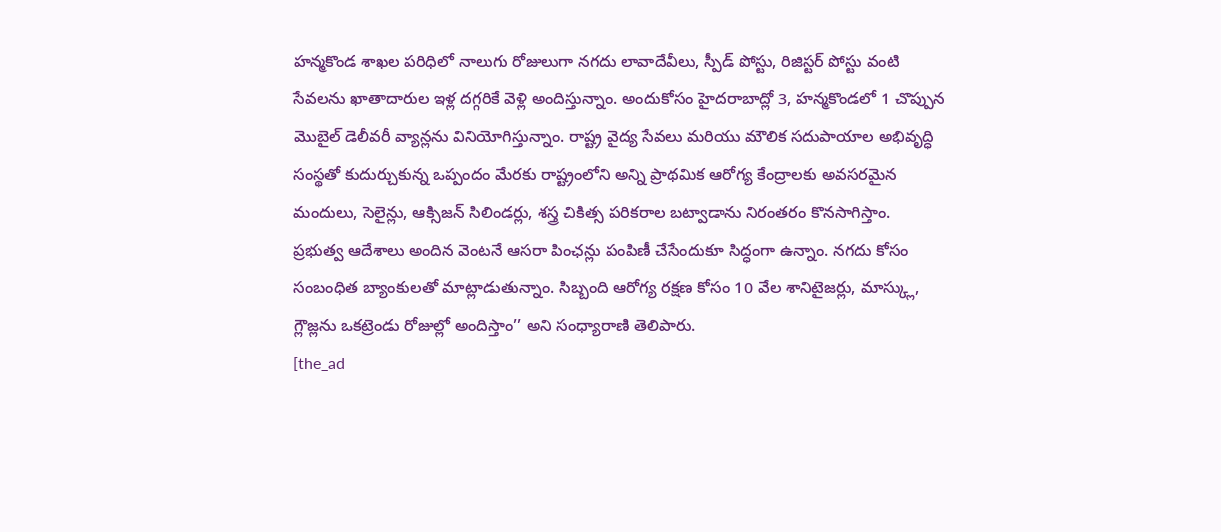హన్మకొండ శాఖల పరిధిలో నాలుగు రోజులుగా నగదు లావాదేవీలు, స్పీడ్ పోస్టు, రిజిస్టర్ పోస్టు వంటి సేవలను ఖాతాదారుల ఇళ్ల దగ్గరికే వెళ్లి అందిస్తున్నాం. అందుకోసం హైదరాబాద్లో 3, హన్మకొండలో 1 చొప్పున మొబైల్ డెలీవరీ వ్యాన్లను వినియోగిస్తున్నాం. రాష్ట్ర వైద్య సేవలు మరియు మౌలిక సదుపాయాల అభివృద్ధి సంస్థతో కుదుర్చుకున్న ఒప్పందం మేరకు రాష్ట్రంలోని అన్ని ప్రాథమిక ఆరోగ్య కేంద్రాలకు అవసరమైన మందులు, సెలైన్లు, ఆక్సిజన్ సిలిండర్లు, శస్త్ర చికిత్స పరికరాల బట్వాడాను నిరంతరం కొనసాగిస్తాం.
ప్రభుత్వ ఆదేశాలు అందిన వెంటనే ఆసరా పింఛన్లు పంపిణీ చేసేందుకూ సిద్ధంగా ఉన్నాం. నగదు కోసం సంబంధిత బ్యాంకులతో మాట్లాడుతున్నాం. సిబ్బంది ఆరోగ్య రక్షణ కోసం 10 వేల శానిటైజర్లు, మాస్క్లు, గ్లౌజ్లను ఒకట్రెండు రోజుల్లో అందిస్తాం’’ అని సంధ్యారాణి తెలిపారు.
[the_ad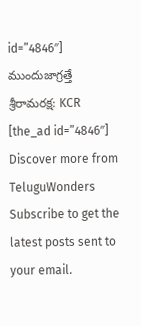id=”4846″]
ముందుజాగ్రత్తే శ్రీరామరక్ష: KCR
[the_ad id=”4846″]
Discover more from TeluguWonders
Subscribe to get the latest posts sent to your email.